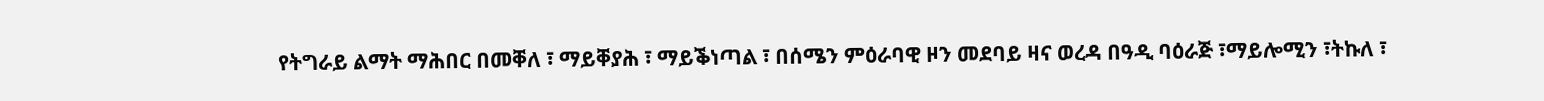የትግራይ ልማት ማሕበር በመቐለ ፣ ማይቐያሕ ፣ ማይቕነጣል ፣ በሰሜን ምዕራባዊ ዞን መደባይ ዛና ወረዳ በዓዲ ባዕራጅ ፣ማይሎሚን ፣ትኩለ ፣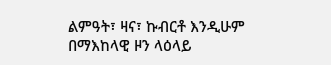ልምዓት፣ ዛና፣ ኩብርቶ እንዲሁም በማእከላዊ ዞን ላዕላይ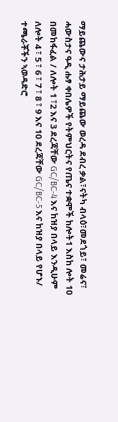ማይጨውና ታሕታይ ማይጨው ወረዳ ደብረ ቃል፣ናትካ ብላዕ፣መደጎይ፣ መሬና፣ ሓውስታና ዓዲ ሑፃ ቀበሌዎች የትምህርትና የጤና ተቋሞች ከሎት1 እስከ ሎት 10 በመከፋፈል / ለሎት 1 ፣2 እና 3 ደረጃቸው GC/BC-4 እና ከዝያ በላይ እንዲሁም ለሎት 4 ፣ 5 ፣ 6 ፣ 7 ፣ 8 ፣ 9 እና 10 ደረጃቸው GC/BC-5 እና ከዝያ በላይ የሆኑ/ ተጫራቾችን ኣወዳድሮ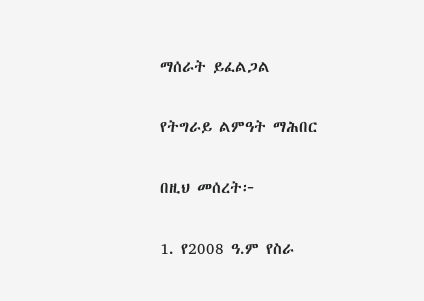ማሰራት ይፈልጋል

የትግራይ ልምዓት ማሕበር

በዚህ መሰረት፦

1. የ2008 ዓ.ም የስራ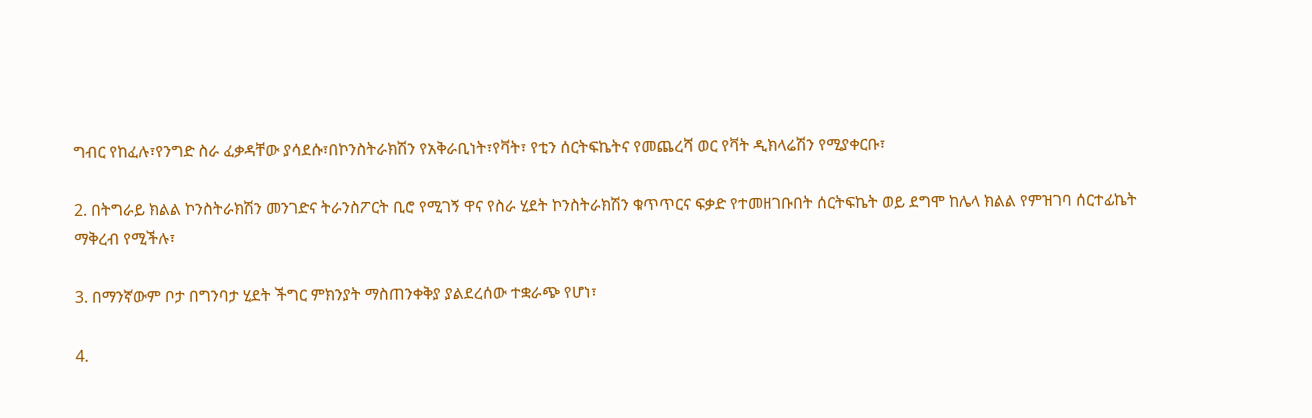ግብር የከፈሉ፣የንግድ ስራ ፈቃዳቸው ያሳደሱ፣በኮንስትራክሽን የአቅራቢነት፣የቫት፣ የቲን ሰርትፍኬትና የመጨረሻ ወር የቫት ዲክላሬሽን የሚያቀርቡ፣

2. በትግራይ ክልል ኮንስትራክሽን መንገድና ትራንስፖርት ቢሮ የሚገኝ ዋና የስራ ሂደት ኮንስትራክሽን ቁጥጥርና ፍቃድ የተመዘገቡበት ሰርትፍኬት ወይ ደግሞ ከሌላ ክልል የምዝገባ ሰርተፊኬት ማቅረብ የሚችሉ፣

3. በማንኛውም ቦታ በግንባታ ሂደት ችግር ምክንያት ማስጠንቀቅያ ያልደረሰው ተቋራጭ የሆነ፣

4.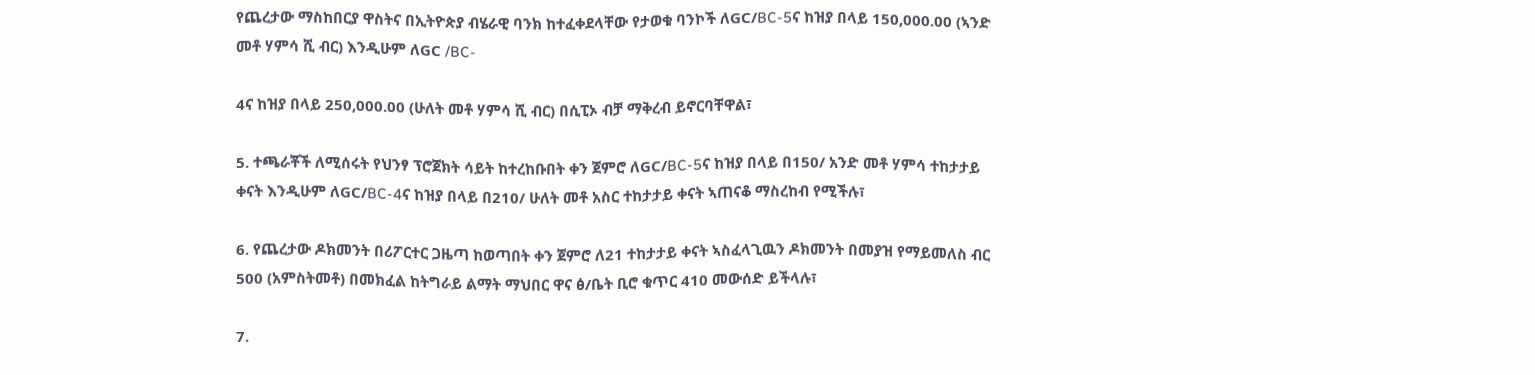የጨረታው ማስከበርያ ዋስትና በኢትዮጵያ ብሄራዊ ባንክ ከተፈቀደላቸው የታወቁ ባንኮች ለGC/BC-5ና ከዝያ በላይ 150,000.00 (ኣንድ መቶ ሃምሳ ሺ ብር) እንዲሁም ለGC /BC-

4ና ከዝያ በላይ 250,000.00 (ሁለት መቶ ሃምሳ ሺ ብር) በሲፒኦ ብቻ ማቅረብ ይኖርባቸዋል፣

5. ተጫራቾች ለሚሰሩት የህንፃ ፕሮጀክት ሳይት ከተረከቡበት ቀን ጀምሮ ለGC/BC-5ና ከዝያ በላይ በ150/ አንድ መቶ ሃምሳ ተከታታይ ቀናት እንዲሁም ለGC/BC-4ና ከዝያ በላይ በ210/ ሁለት መቶ አስር ተከታታይ ቀናት ኣጠናቆ ማስረከብ የሚችሉ፣

6. የጨረታው ዶክመንት በሪፖርተር ጋዜጣ ከወጣበት ቀን ጀምሮ ለ21 ተከታታይ ቀናት ኣስፈላጊዉን ዶክመንት በመያዝ የማይመለስ ብር 500 (አምስትመቶ) በመክፈል ከትግራይ ልማት ማህበር ዋና ፅ/ቤት ቢሮ ቁጥር 410 መውሰድ ይችላሉ፣

7.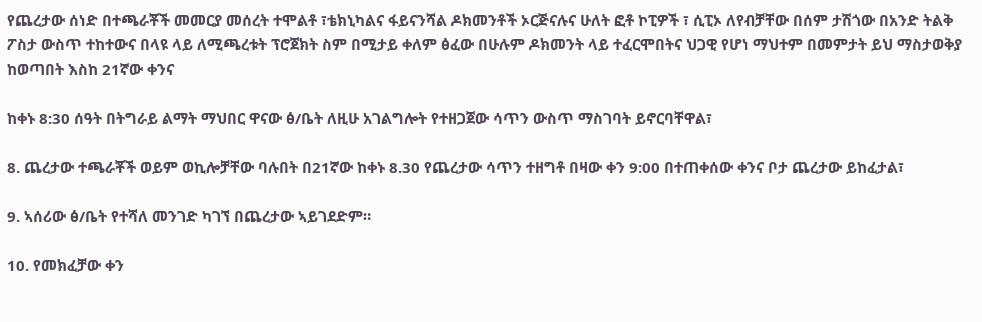የጨረታው ሰነድ በተጫራቾች መመርያ መሰረት ተሞልቶ ፣ቴክኒካልና ፋይናንሻል ዶክመንቶች ኦርጅናሉና ሁለት ፎቶ ኮፒዎች ፣ ሲፒኦ ለየብቻቸው በሰም ታሽጎው በአንድ ትልቅ ፖስታ ውስጥ ተከተውና በላዩ ላይ ለሚጫረቱት ፕሮጀክት ስም በሚታይ ቀለም ፅፈው በሁሉም ዶክመንት ላይ ተፈርሞበትና ህጋዊ የሆነ ማህተም በመምታት ይህ ማስታወቅያ ከወጣበት እስከ 21ኛው ቀንና

ከቀኑ 8:30 ሰዓት በትግራይ ልማት ማህበር ዋናው ፅ/ቤት ለዚሁ አገልግሎት የተዘጋጀው ሳጥን ውስጥ ማስገባት ይኖርባቸዋል፣

8. ጨረታው ተጫራቾች ወይም ወኪሎቻቸው ባሉበት በ21ኛው ከቀኑ 8.30 የጨረታው ሳጥን ተዘግቶ በዛው ቀን 9:00 በተጠቀሰው ቀንና ቦታ ጨረታው ይከፈታል፣

9. ኣሰሪው ፅ/ቤት የተሻለ መንገድ ካገኘ በጨረታው ኣይገደድም።

10. የመክፈቻው ቀን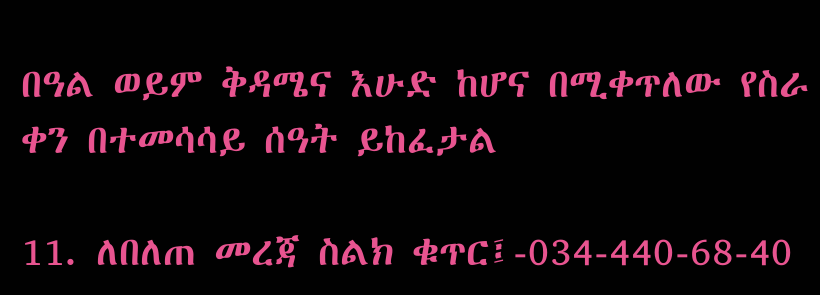በዓል ወይም ቅዳሜና እሁድ ከሆና በሚቀጥለው የስራ ቀን በተመሳሳይ ሰዓት ይከፈታል

11. ለበለጠ መረጃ ስልክ ቁጥር፤-034-440-68-40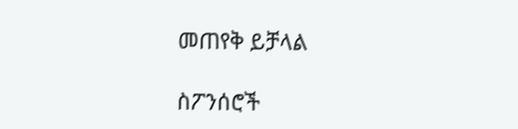መጠየቅ ይቻላል

ስፖንሰሮች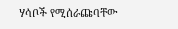ሃሳቦች የሚሰራጩባቸው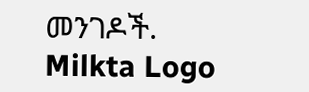መንገዶች.
Milkta Logo